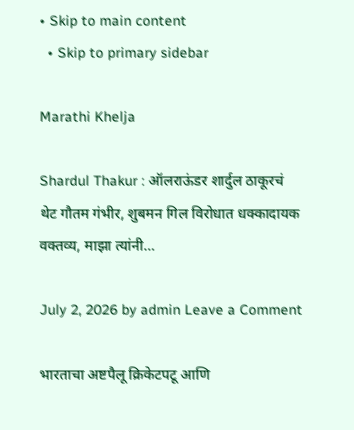• Skip to main content
  • Skip to primary sidebar

Marathi Khelja

Shardul Thakur : ऑलराऊंडर शार्दुल ठाकूरचं थेट गौतम गंभीर, शुबमन गिल विरोधात धक्कादायक वक्तव्य, माझा त्यांनी…

July 2, 2026 by admin Leave a Comment

भारताचा अष्टपैलू क्रिकेटपटू आणि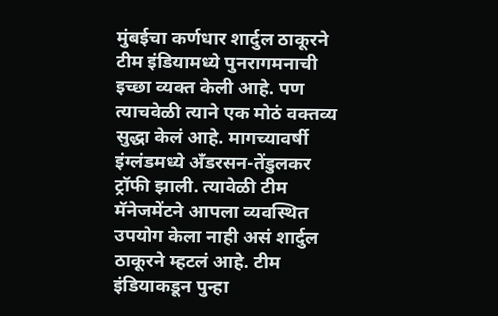मुंबईचा कर्णधार शार्दुल ठाकूरने टीम इंडियामध्ये पुनरागमनाची इच्छा व्यक्त केली आहे. पण त्याचवेळी त्याने एक मोठं वक्तव्य सुद्धा केलं आहे. मागच्यावर्षी इंग्लंडमध्ये अँडरसन-तेंडुलकर ट्रॉफी झाली. त्यावेळी टीम मॅनेजमेंटने आपला व्यवस्थित उपयोग केला नाही असं शार्दुल ठाकूरने म्हटलं आहे. टीम इंडियाकडून पुन्हा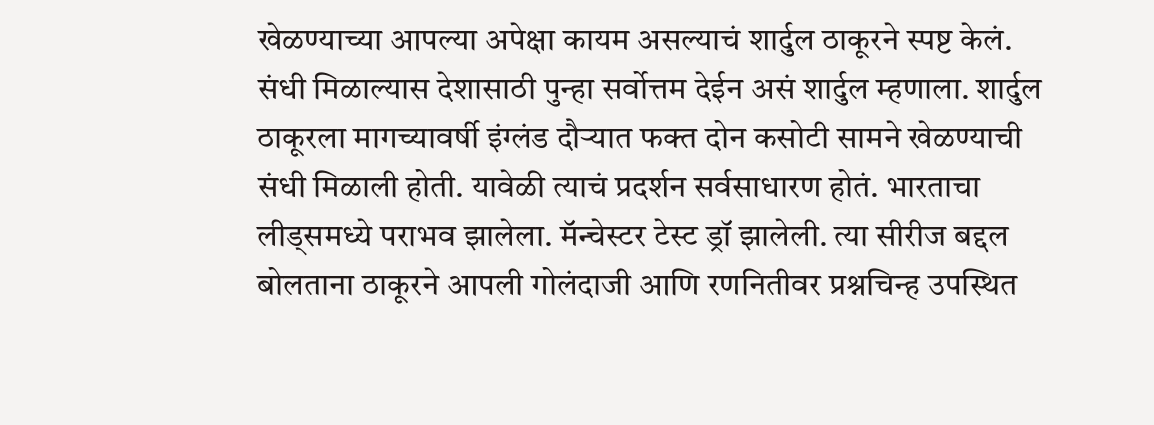खेळण्याच्या आपल्या अपेक्षा कायम असल्याचं शार्दुल ठाकूरने स्पष्ट केलं. संधी मिळाल्यास देशासाठी पुन्हा सर्वोत्तम देईन असं शार्दुल म्हणाला. शार्दुल ठाकूरला मागच्यावर्षी इंग्लंड दौऱ्यात फक्त दोन कसोटी सामने खेळण्याची संधी मिळाली होती. यावेळी त्याचं प्रदर्शन सर्वसाधारण होतं. भारताचा लीड्समध्ये पराभव झालेला. मॅन्चेस्टर टेस्ट ड्रॉ झालेली. त्या सीरीज बद्दल बोलताना ठाकूरने आपली गोलंदाजी आणि रणनितीवर प्रश्नचिन्ह उपस्थित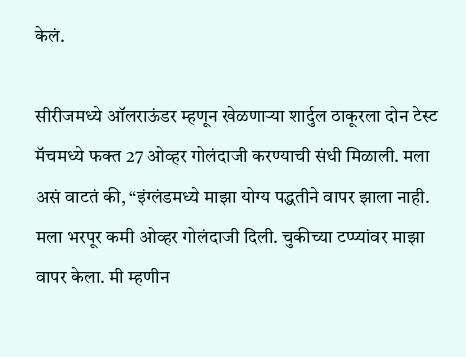केलं.

सीरीजमध्ये ऑलराऊंडर म्हणून खेळणाऱ्या शार्दुल ठाकूरला दोन टेस्ट मॅचमध्ये फक्त 27 ओव्हर गोलंदाजी करण्याची संधी मिळाली. मला असं वाटतं की, “इंग्लंडमध्ये माझा योग्य पद्धतीने वापर झाला नाही. मला भरपूर कमी ओव्हर गोलंदाजी दिली. चुकीच्या टप्प्यांवर माझा वापर केला. मी म्हणीन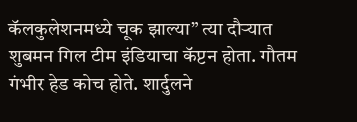कॅलकुलेशनमध्ये चूक झाल्या” त्या दौऱ्यात शुबमन गिल टीम इंडियाचा कॅप्टन होता. गौतम गंभीर हेड कोच होते. शार्दुलने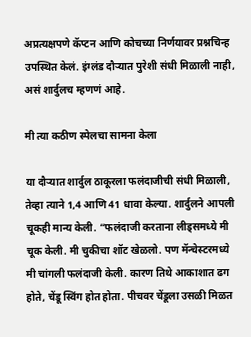अप्रत्यक्षपणे कॅप्टन आणि कोचच्या निर्णयावर प्रश्नचिन्ह उपस्थित केलं. इंग्लंड दौऱ्यात पुरेशी संधी मिळाली नाही, असं शार्दुलच म्हणणं आहे.

मी त्या कठीण स्पेलचा सामना केला

या दौऱ्यात शार्दुल ठाकूरला फलंदाजीची संधी मिळाली, तेव्हा त्याने 1,4 आणि 41 धावा केल्या. शार्दुलने आपली चूकही मान्य केली. “फलंदाजी करताना लीड्समध्ये मी चूक केली. मी चुकीचा शॉट खेळलो. पण मॅन्चेस्टरमध्ये मी चांगली फलंदाजी केली. कारण तिथे आकाशात ढग होते, चेंडू स्विंग होत होता. पीचवर चेंडूला उसळी मिळत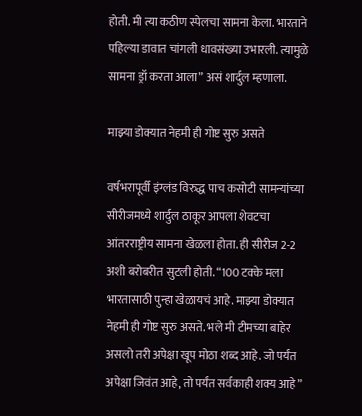होती. मी त्या कठीण स्पेलचा सामना केला. भारताने पहिल्या डावात चांगली धावसंख्या उभारली. त्यामुळे सामना ड्रॉ करता आला” असं शार्दुल म्हणाला.

माझ्या डोक्यात नेहमी ही गोष्ट सुरु असते

वर्षभरापूर्वी इंग्लंड विरुद्ध पाच कसोटी सामन्यांच्या सीरीजमध्ये शार्दुल ठाकूर आपला शेवटचा आंतरराष्ट्रीय सामना खेळला होता. ही सीरीज 2-2 अशी बरोबरीत सुटली होती. “100 टक्के मला भारतासाठी पुन्हा खेळायचं आहे. माझ्या डोक्यात नेहमी ही गोष्ट सुरु असते. भले मी टीमच्या बाहेर असलो तरी अपेक्षा खूप मोठा शब्द आहे. जो पर्यंत अपेक्षा जिवंत आहे, तो पर्यंत सर्वकाही शक्य आहे”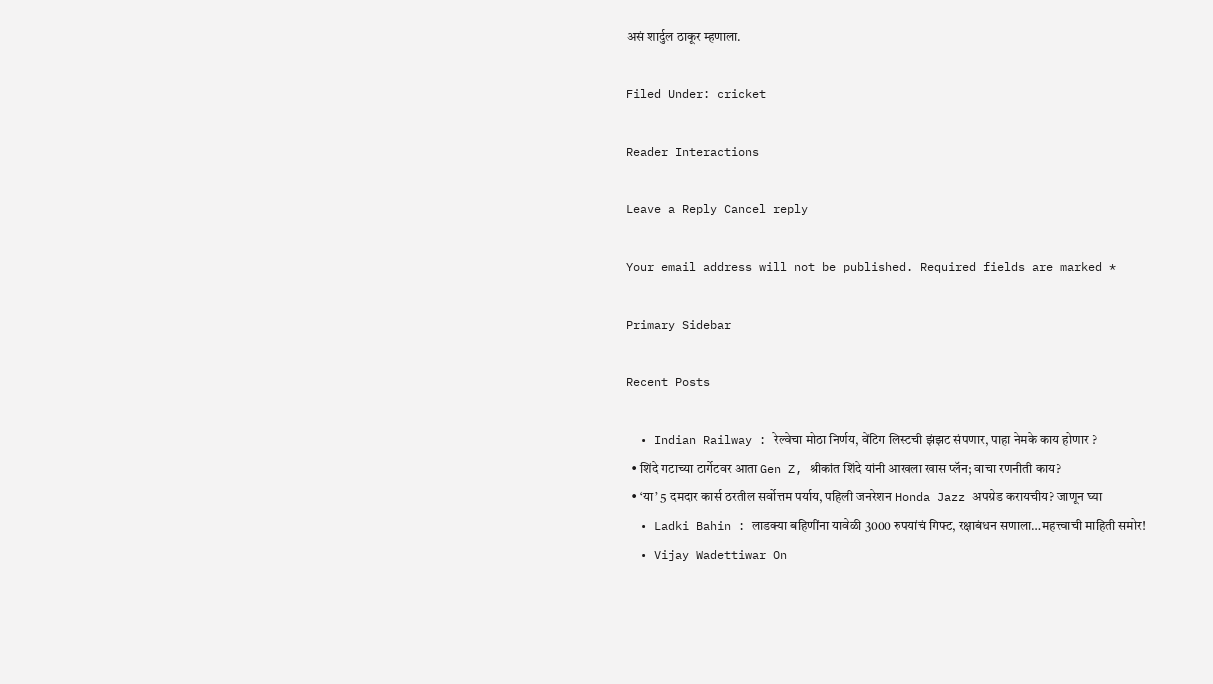असं शार्दुल ठाकूर म्हणाला.

Filed Under: cricket

Reader Interactions

Leave a Reply Cancel reply

Your email address will not be published. Required fields are marked *

Primary Sidebar

Recent Posts

  • Indian Railway : रेल्वेचा मोठा निर्णय, वेंटिग लिस्टची झंझट संपणार, पाहा नेमके काय होणार ?
  • शिंदे गटाच्या टार्गेटवर आता Gen Z, श्रीकांत शिंदे यांनी आखला खास प्लॅन; वाचा रणनीती काय?
  • ‘या’ 5 दमदार कार्स ठरतील सर्वोत्तम पर्याय, पहिली जनरेशन Honda Jazz अपग्रेड करायचीय? जाणून घ्या
  • Ladki Bahin : लाडक्या बहिणींना यावेळी 3000 रुपयांचं गिफ्ट, रक्षाबंधन सणाला…महत्त्वाची माहिती समोर!
  • Vijay Wadettiwar On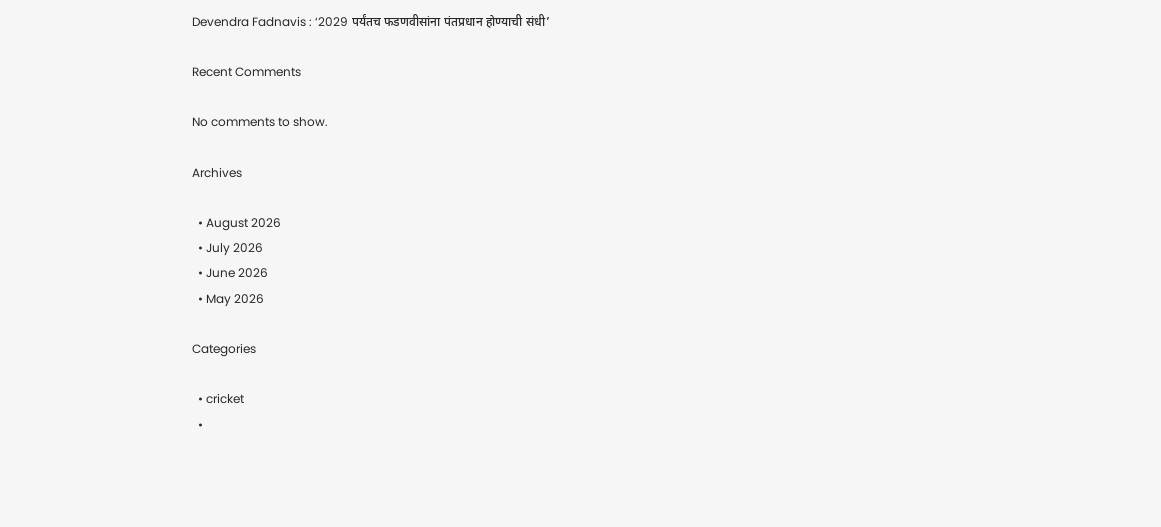Devendra Fadnavis : ‘2029 पर्यंतच फडणवीसांना पंतप्रधान होण्याची संधी’

Recent Comments

No comments to show.

Archives

  • August 2026
  • July 2026
  • June 2026
  • May 2026

Categories

  • cricket
  •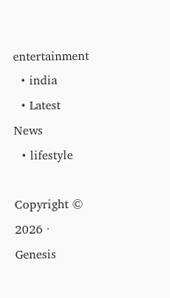entertainment
  • india
  • Latest News
  • lifestyle

Copyright © 2026 · Genesis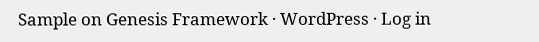Sample on Genesis Framework · WordPress · Log in